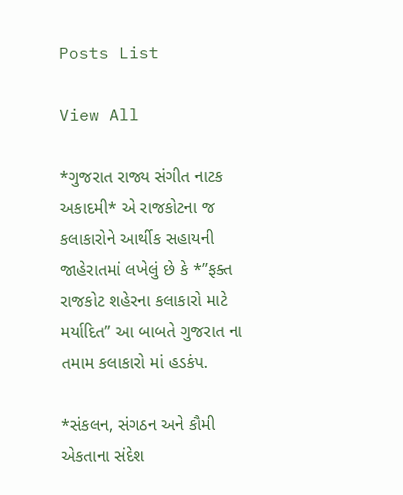Posts List

View All

*ગુજરાત રાજ્ય સંગીત નાટક અકાદમી* એ રાજકોટના જ કલાકારોને આર્થીક સહાયની જાહેરાતમાં લખેલું છે કે *”ફક્ત રાજકોટ શહેરના કલાકારો માટે મર્યાદિત” આ બાબતે ગુજરાત ના તમામ કલાકારો માં હડકંપ.

*સંકલન, સંગઠન અને કૌમી એકતાના સંદેશ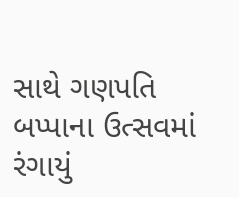સાથે ગણપતિ બપ્પાના ઉત્સવમાં રંગાયું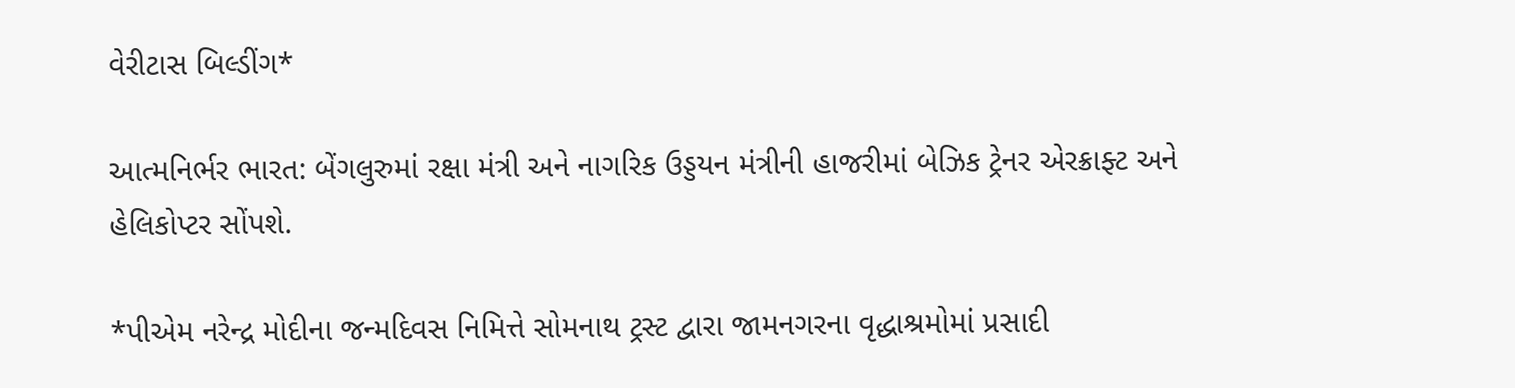વેરીટાસ બિલ્ડીંગ*

આત્મનિર્ભર ભારત: બેંગલુરુમાં રક્ષા મંત્રી અને નાગરિક ઉડ્ડયન મંત્રીની હાજરીમાં બેઝિક ટ્રેનર એરક્રાફ્ટ અને હેલિકોપ્ટર સોંપશે.

*પીએમ નરેન્દ્ર મોદીના જન્મદિવસ નિમિત્તે સોમનાથ ટ્રસ્ટ દ્વારા જામનગરના વૃદ્ધાશ્રમોમાં પ્રસાદી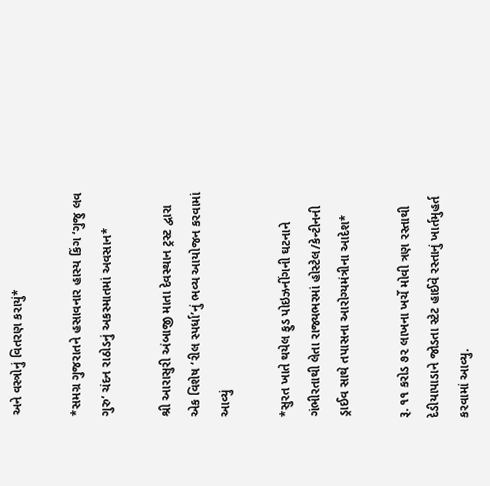અને વસ્ત્રોનું વિતરણ કરાયું*

*સમગ્ર ગુજરાતને હસાવનાર હાસ્ય કિંગ ‘ગુજુ લવ ગુરુ’ ચંદન રાઠોડનું અકસ્માતમાં અવસાન*

શ્રી આરાસુરી અંબાજી માતા દેવસ્થાન ટ્રસ્ટ દ્વારા એક વિશેષ ‘રીલ સ્પર્ધા’નું ભવ્ય આયોજન કરવામાં આવ્યું

*સુરત ખાતે થયેલ ફુડ પોઇઝનીંગની ઘટનાને ગંભીરતાથી લેતા રાજ્યભરમાં હોસ્ટેલ/કેન્ટીનની ડ્રાઈવ સાથે તપાસના આરોગ્યમંત્રીના આદેશ*

રૂ. ૧૧ કરોડ ૭૨ લાખના ખર્ચે મોવી ત્રણ રસ્તાથી દેડીયાપાડાને જોડતા સ્ટેટ હાઈવે રસ્તાનું ખાર્તમુહર્ત કરવામાં આવ્યુ.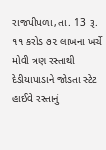રાજપીપળા,તા. 13 રૂ. ૧૧ કરોડ ૭૨ લાખના ખર્ચે મોવી ત્રણ રસ્તાથી દેડીયાપાડાને જોડતા સ્ટેટ હાઈવે રસ્તાનું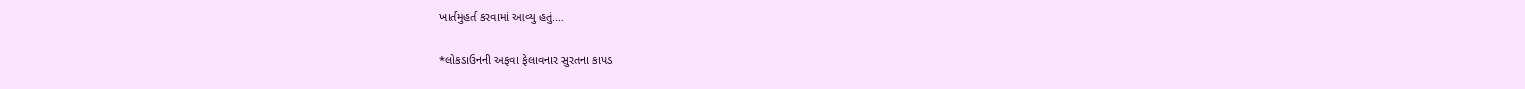ખાર્તમુહર્ત કરવામાં આવ્યુ હતું.…

*લોકડાઉનની અફવા ફેલાવનાર સુરતના કાપડ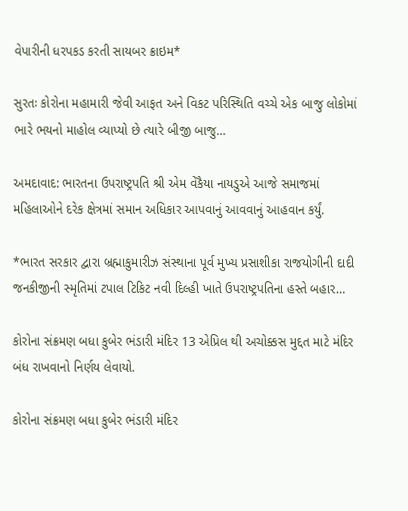વેપારીની ધરપકડ કરતી સાયબર ક્રાઇમ*

સુરતઃ કોરોના મહામારી જેવી આફત અને વિકટ પરિસ્થિતિ વચ્ચે એક બાજુ લોકોમાં ભારે ભયનો માહોલ વ્યાપ્યો છે ત્યારે બીજી બાજુ…

અમદાવાદ: ભારતના ઉપરાષ્ટ્રપતિ શ્રી એમ વેંકૈયા નાયડુએ આજે સમાજમાં મહિલાઓને દરેક ક્ષેત્રમાં સમાન અધિકાર આપવાનું આવવાનું આહવાન કર્યું.

*ભારત સરકાર દ્વારા બ્રહ્માકુમારીઝ સંસ્થાના પૂર્વ મુખ્ય પ્રસાશીકા રાજયોગીની દાદી જનકીજીની સ્મૃતિમાં ટપાલ ટિકિટ નવી દિલ્હી ખાતે ઉપરાષ્ટ્રપતિના હસ્તે બહાર…

કોરોના સંક્રમણ બધા કુબેર ભંડારી મંદિર 13 એપ્રિલ થી અચોક્કસ મુદ્દત માટે મંદિર બંધ રાખવાનો નિર્ણય લેવાયો.

કોરોના સંક્રમણ બધા કુબેર ભંડારી મંદિર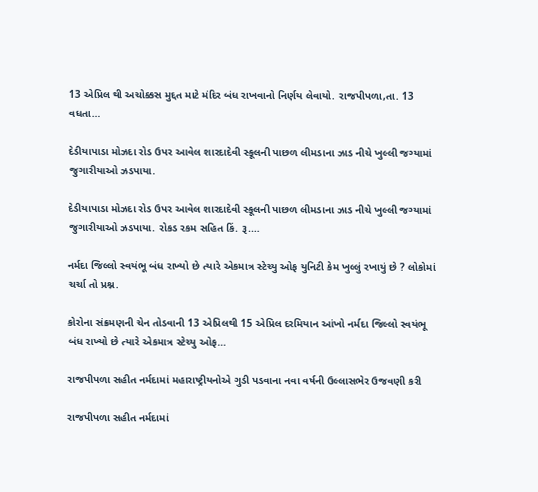13 એપ્રિલ થી અચોક્કસ મુદ્દત માટે મંદિર બંધ રાખવાનો નિર્ણય લેવાયો. રાજપીપળા,તા. 13 વધતા…

દેડીયાપાડા મોઝદા રોડ ઉપર આવેલ શારદાદેવી સ્કૂલની પાછળ લીમડાના ઝાડ નીચે ખુલ્લી જગ્યામાં જુગારીયાઓ ઝડપાયા.

દેડીયાપાડા મોઝદા રોડ ઉપર આવેલ શારદાદેવી સ્કૂલની પાછળ લીમડાના ઝાડ નીચે ખુલ્લી જગ્યામાં જુગારીયાઓ ઝડપાયા. રોકડ રકમ સહિત કિં. રૂ.…

નર્મદા જિલ્લો સ્વયંભૂ બંધ રાખ્યો છે ત્યારે એકમાત્ર સ્ટેચ્યુ ઓફ યુનિટી કેમ ખુલ્લું રખાયું છે ? લોકોમાં ચર્ચા તો પ્રશ્ન.

કોરોના સંક્રમણની ચેન તોડવાની 13 એપ્રિલથી 15 એપ્રિલ દરમિયાન આંખો નર્મદા જિલ્લો સ્વયંભૂ બંધ રાખ્યો છે ત્યારે એકમાત્ર સ્ટેચ્યુ ઓફ…

રાજપીપળા સહીત નર્મદામાં મહારાષ્ટ્રીયનોએ ગુડી પડવાના નવા વર્ષની ઉલ્લાસભેર ઉજવણી કરી

રાજપીપળા સહીત નર્મદામાં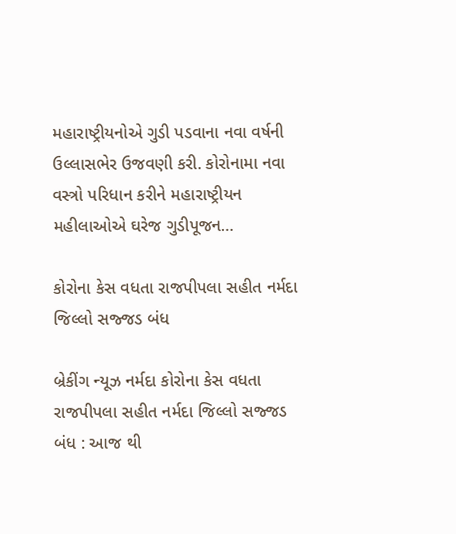મહારાષ્ટ્રીયનોએ ગુડી પડવાના નવા વર્ષની ઉલ્લાસભેર ઉજવણી કરી. કોરોનામા નવા વસ્ત્રો પરિધાન કરીને મહારાષ્ટ્રીયન મહીલાઓએ ઘરેજ ગુડીપૂજન…

કોરોના કેસ વધતા રાજપીપલા સહીત નર્મદા જિલ્લો સજ્જડ બંધ

બ્રેકીંગ ન્યૂઝ નર્મદા કોરોના કેસ વધતા રાજપીપલા સહીત નર્મદા જિલ્લો સજ્જડ બંધ : આજ થી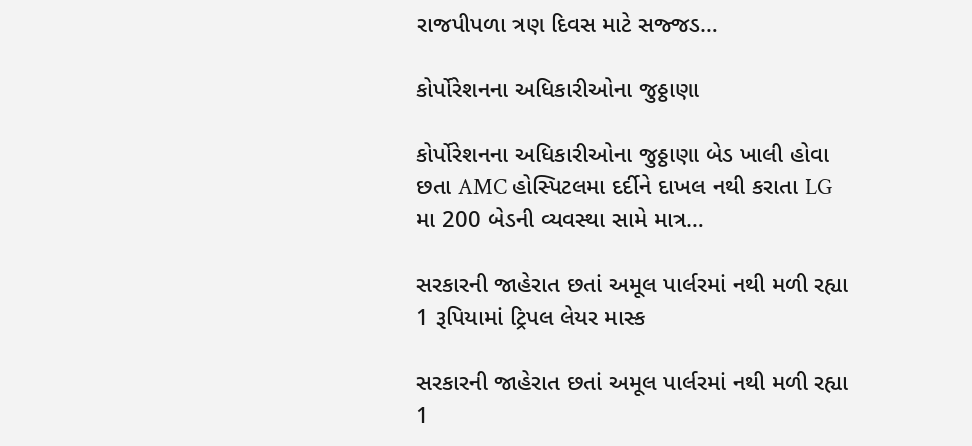રાજપીપળા ત્રણ દિવસ માટે સજ્જડ…

કોર્પોરેશનના અધિકારીઓના જુઠ્ઠાણા

કોર્પોરેશનના અધિકારીઓના જુઠ્ઠાણા બેડ ખાલી હોવા છતા AMC હોસ્પિટલમા દર્દીને દાખલ નથી કરાતા LG મા 200 બેડની વ્યવસ્થા સામે માત્ર…

સરકારની જાહેરાત છતાં અમૂલ પાર્લરમાં નથી મળી રહ્યા 1 રૂપિયામાં ટ્રિપલ લેયર માસ્ક

સરકારની જાહેરાત છતાં અમૂલ પાર્લરમાં નથી મળી રહ્યા 1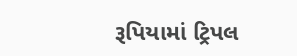રૂપિયામાં ટ્રિપલ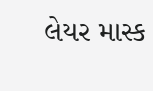લેયર માસ્ક